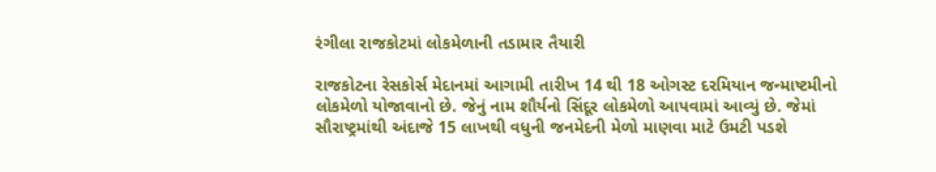રંગીલા રાજકોટમાં લોકમેળાની તડામાર તૈયારી

રાજકોટના રેસકોર્સ મેદાનમાં આગામી તારીખ 14 થી 18 ઓગસ્ટ દરમિયાન જન્માષ્ટમીનો લોકમેળો યોજાવાનો છે. જેનું નામ શૌર્યનો સિંદૂર લોકમેળો આપવામાં આવ્યું છે. જેમાં સૌરાષ્ટ્રમાંથી અંદાજે 15 લાખથી વધુની જનમેદની મેળો માણવા માટે ઉમટી પડશે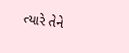ત્યારે તેને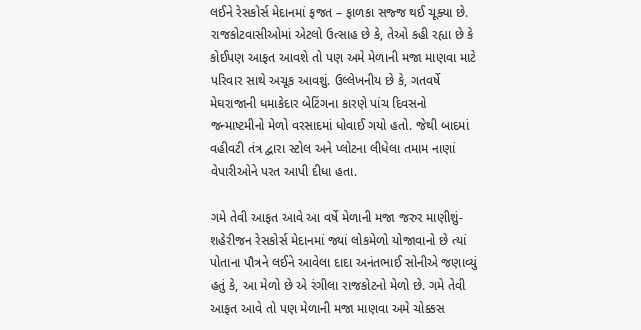લઈને રેસકોર્સ મેદાનમાં ફજત – ફાળકા સજ્જ થઈ ચૂક્યા છે. રાજકોટવાસીઓમાં એટલો ઉત્સાહ છે કે, તેઓ કહી રહ્યા છે કે કોઈપણ આફત આવશે તો પણ અમે મેળાની મજા માણવા માટે પરિવાર સાથે અચૂક આવશું. ઉલ્લેખનીય છે કે, ગતવર્ષે મેઘરાજાની ધમાકેદાર બેટિંગના કારણે પાંચ દિવસનો જન્માષ્ટમીનો મેળો વરસાદમાં ધોવાઈ ગયો હતો. જેથી બાદમાં વહીવટી તંત્ર દ્વારા સ્ટોલ અને પ્લોટના લીધેલા તમામ નાણાં વેપારીઓને પરત આપી દીધા હતા.

ગમે તેવી આફત આવે આ વર્ષે મેળાની મજા જરુર માણીશું- શહેરીજન રેસકોર્સ મેદાનમાં જ્યાં લોકમેળો યોજાવાનો છે ત્યાં પોતાના પૌત્રને લઈને આવેલા દાદા અનંતભાઈ સોનીએ જણાવ્યું હતું કે, આ મેળો છે એ રંગીલા રાજકોટનો મેળો છે. ગમે તેવી આફત આવે તો પણ મેળાની મજા માણવા અમે ચોક્કસ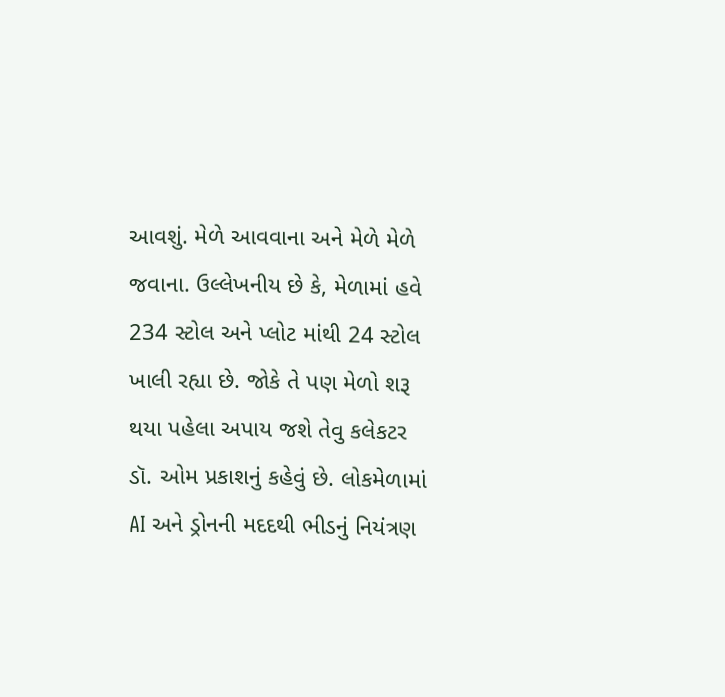આવશું. મેળે આવવાના અને મેળે મેળે જવાના. ઉલ્લેખનીય છે કે, મેળામાં હવે 234 સ્ટોલ અને પ્લોટ માંથી 24 સ્ટોલ ખાલી રહ્યા છે. જોકે તે પણ મેળો શરૂ થયા પહેલા અપાય જશે તેવુ કલેકટર ડૉ. ઓમ પ્રકાશનું કહેવું છે. લોકમેળામાં AI અને ડ્રોનની મદદથી ભીડનું નિયંત્રણ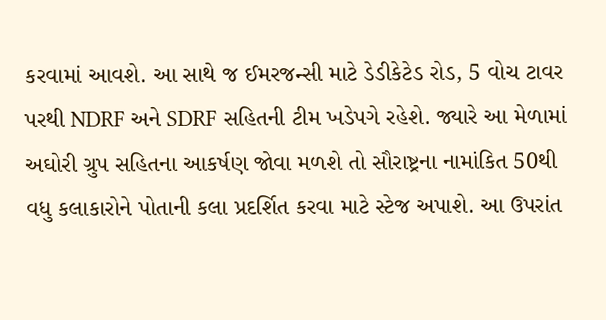કરવામાં આવશે. આ સાથે જ ઈમરજન્સી માટે ડેડીકેટેડ રોડ, 5 વોચ ટાવર પરથી NDRF અને SDRF સહિતની ટીમ ખડેપગે રહેશે. જ્યારે આ મેળામાં અઘોરી ગ્રુપ સહિતના આકર્ષણ જોવા મળશે તો સૌરાષ્ટ્રના નામાંકિત 50થી વધુ કલાકારોને પોતાની કલા પ્રદર્શિત કરવા માટે સ્ટેજ અપાશે. આ ઉપરાંત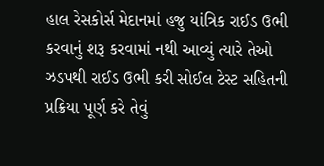હાલ રેસકોર્સ મેદાનમાં હજુ યાંત્રિક રાઈડ ઉભી કરવાનું શરૂ કરવામાં નથી આવ્યું ત્યારે તેઓ ઝડપથી રાઈડ ઉભી કરી સોઈલ ટેસ્ટ સહિતની પ્રક્રિયા પૂર્ણ કરે તેવું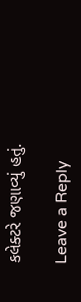કલેક્ટરે જણાવ્યું હતું.

Leave a Reply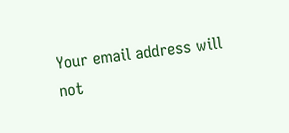Your email address will not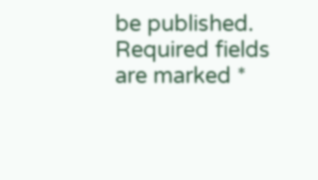be published. Required fields are marked *